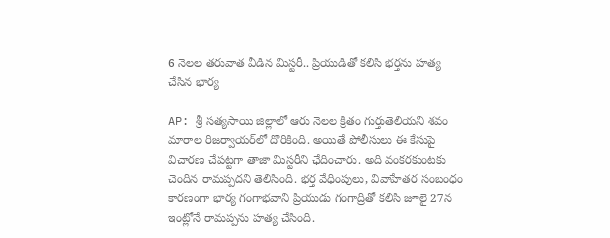6 నెలల తరువాత వీడిన మిస్టరీ.. ప్రియుడితో కలిసి భర్తను హత్య చేసిన భార్య

AP: శ్రీ సత్యసాయి జిల్లాలో ఆరు నెలల క్రితం గుర్తుతెలియని శవం మారాల రిజర్వాయర్‌లో దొరికింది. అయితే పోలీసులు ఈ కేసుపై విచారణ చేపట్టగా తాజా మిస్టరీని ఛేదించారు. అది వంకరకుంటకు చెందిన రామప్పదని తెలిసింది. భర్త వేధింపులు, వివాహేతర సంబంధం కారణంగా భార్య గంగాభవాని ప్రియుడు గంగాద్రితో కలిసి జూలై 27న ఇంట్లోనే రామప్పను హత్య చేసింది.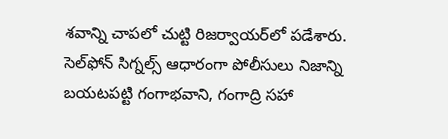శవాన్ని చాపలో చుట్టి రిజర్వాయర్‌లో పడేశారు. సెల్‌ఫోన్ సిగ్నల్స్ ఆధారంగా పోలీసులు నిజాన్ని బయటపట్టి గంగాభవాని, గంగాద్రి సహా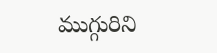ముగ్గురిని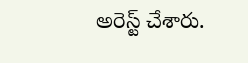అరెస్ట్ చేశారు.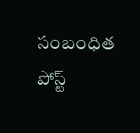సంబంధిత పోస్ట్